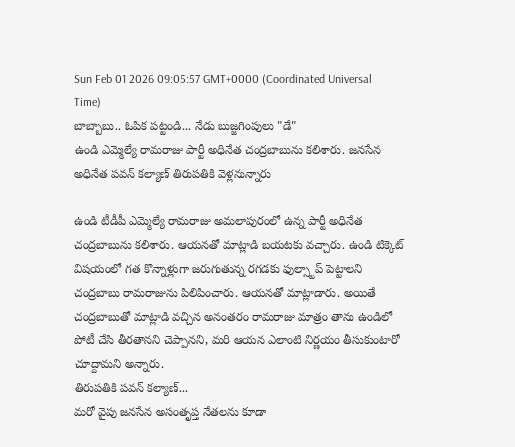Sun Feb 01 2026 09:05:57 GMT+0000 (Coordinated Universal Time)
బాబ్బాబు.. ఓపిక పట్టండి... నేడు బుజ్జగింపులు "డే"
ఉండి ఎమ్మెల్యే రామరాజు పార్టీ అధినేత చంద్రబాబును కలిశారు. జనసేన అధినేత పవన్ కల్యాణ్ తిరుపతికి వెళ్లనున్నారు

ఉండి టీడీపీ ఎమ్మెల్యే రామరాజు అమలాపురంలో ఉన్న పార్టీ అధినేత చంద్రబాబును కలిశారు. ఆయనతో మాట్లాడి బయటకు వచ్చారు. ఉండి టిక్కెట్ విషయంలో గత కొన్నాళ్లుగా జరుగుతున్న రగడకు ఫుల్స్టాప్ పెట్టాలని చంద్రబాబు రామరాజును పిలిపించారు. ఆయనతో మాట్లాడారు. అయితే చంద్రబాబుతో మాట్లాడి వచ్చిన అనంతరం రామరాజు మాత్రం తాను ఉండిలో పోటీ చేసి తీరతానని చెప్పానని, మరి ఆయన ఎలాంటి నిర్ణయం తీసుకుంటారో చూద్దామని అన్నారు.
తిరుపతికి పవన్ కల్యాణ్...
మరో వైపు జనసేన అసంతృప్త నేతలను కూడా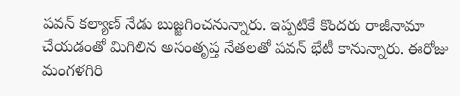పవన్ కల్యాణ్ నేడు బుజ్జగించనున్నారు. ఇప్పటికే కొందరు రాజీనామా చేయడంతో మిగిలిన అసంతృప్త నేతలతో పవన్ భేటీ కానున్నారు. ఈరోజు మంగళగిరి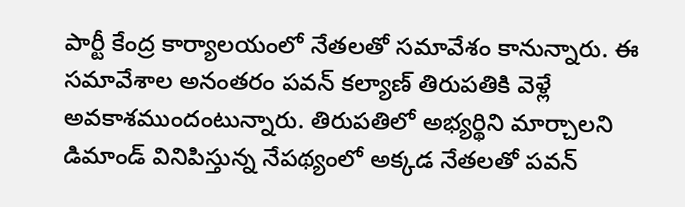పార్టీ కేంద్ర కార్యాలయంలో నేతలతో సమావేశం కానున్నారు. ఈ సమావేశాల అనంతరం పవన్ కల్యాణ్ తిరుపతికి వెళ్లే అవకాశముందంటున్నారు. తిరుపతిలో అభ్యర్థిని మార్చాలని డిమాండ్ వినిపిస్తున్న నేపథ్యంలో అక్కడ నేతలతో పవన్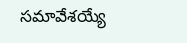సమావేశయ్యే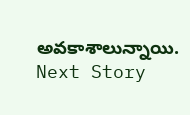అవకాశాలున్నాయి.
Next Story